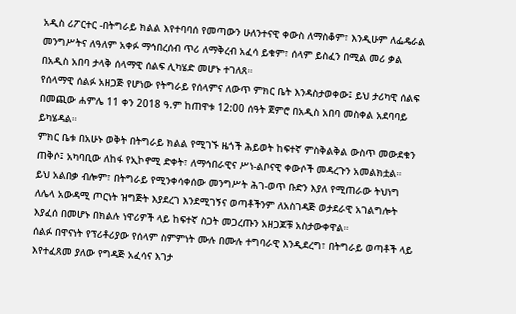አዲስ ሪፖርተር -በትግራይ ክልል እየተባባሰ የመጣውን ሁለንተናዊ ቀውስ ለማስቆም፣ እንዲሁም ለፌዴራል መንግሥትና ለዓለም አቀፉ ማኅበረሰብ ጥሪ ለማቅረብ አፈሳ ይቁም፣ ሰላም ይስፈን በሚል መሪ ቃል በአዲስ አበባ ታላቅ ሰላማዊ ሰልፍ ሊካሄድ መሆኑ ተገለጸ።
የሰላማዊ ሰልፉ አዘጋጅ የሆነው የትግራይ የሰላምና ለውጥ ምክር ቤት እንዳስታወቀው፤ ይህ ታሪካዊ ሰልፍ በመጪው ሐምሌ 11 ቀን 2018 ዓ.ም ከጠዋቱ 12:00 ሰዓት ጀምሮ በአዲስ አበባ መስቀል አደባባይ ይካሄዳል።
ምክር ቤቱ በአሁኑ ወቅት በትግራይ ክልል የሚገኙ ዜጎች ሕይወት ከፍተኛ ምስቅልቅል ውስጥ መውደቁን ጠቅሶ፤ አካባቢው ለከፋ የኢኮኖሚ ድቀት፣ ለማኅበራዊና ሥነ-ልቦናዊ ቀውሶች መዳረጉን አመልክቷል።
ይህ አልበቃ ብሎም፣ በትግራይ የሚንቀሳቀሰው መንግሥት ሕገ-ወጥ ቡድን እያለ የሚጠራው ትህነግ ለሌላ አውዳሚ ጦርነት ዝግጅት እያደረገ እንደሚገኝና ወጣቶችንም ለአስገዳጅ ወታደራዊ አገልግሎት እያፈሰ በመሆኑ በክልሉ ነዋሪዎች ላይ ከፍተኛ ስጋት መጋረጡን አዘጋጆቹ አስታውቀዋል።
ሰልፉ በዋናነት የፕሪቶሪያው የሰላም ስምምነት ሙሉ በሙሉ ተግባራዊ እንዲደረግ፣ በትግራይ ወጣቶች ላይ እየተፈጸመ ያለው የግዳጅ አፈሳና እገታ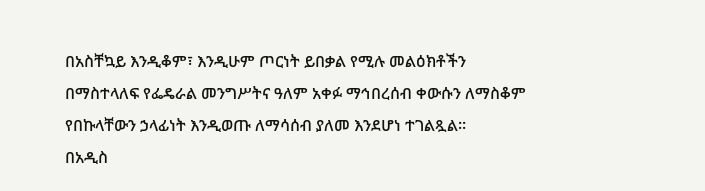በአስቸኳይ እንዲቆም፣ እንዲሁም ጦርነት ይበቃል የሚሉ መልዕክቶችን በማስተላለፍ የፌዴራል መንግሥትና ዓለም አቀፉ ማኅበረሰብ ቀውሱን ለማስቆም የበኩላቸውን ኃላፊነት እንዲወጡ ለማሳሰብ ያለመ እንደሆነ ተገልጿል።
በአዲስ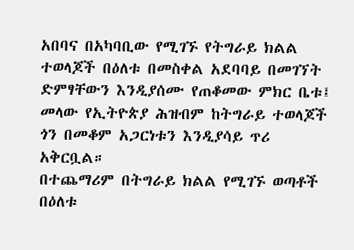አበባና በአካባቢው የሚገኙ የትግራይ ክልል ተወላጆች በዕለቱ በመስቀል አደባባይ በመገኘት ድምፃቸውን እንዲያሰሙ የጠቆመው ምክር ቤቱ፤ መላው የኢትዮጵያ ሕዝብም ከትግራይ ተወላጆች ጎን በመቆም አጋርነቱን እንዲያሳይ ጥሪ አቅርቧል።
በተጨማሪም በትግራይ ክልል የሚገኙ ወጣቶች በዕለቱ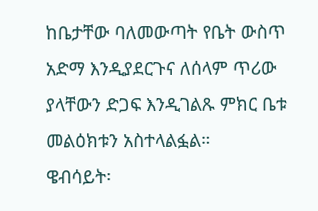ከቤታቸው ባለመውጣት የቤት ውስጥ አድማ እንዲያደርጉና ለሰላም ጥሪው ያላቸውን ድጋፍ እንዲገልጹ ምክር ቤቱ መልዕክቱን አስተላልፏል።
ዌብሳይት፡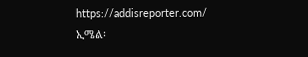https://addisreporter.com/
ኢሜል፡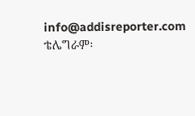info@addisreporter.com
ቴሌግራም፡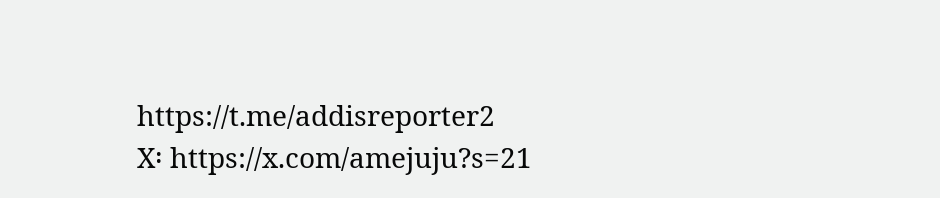https://t.me/addisreporter2
X፡ https://x.com/amejuju?s=21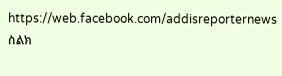https://web.facebook.com/addisreporternews
ስልክ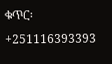ቁጥር፡ +251116393393